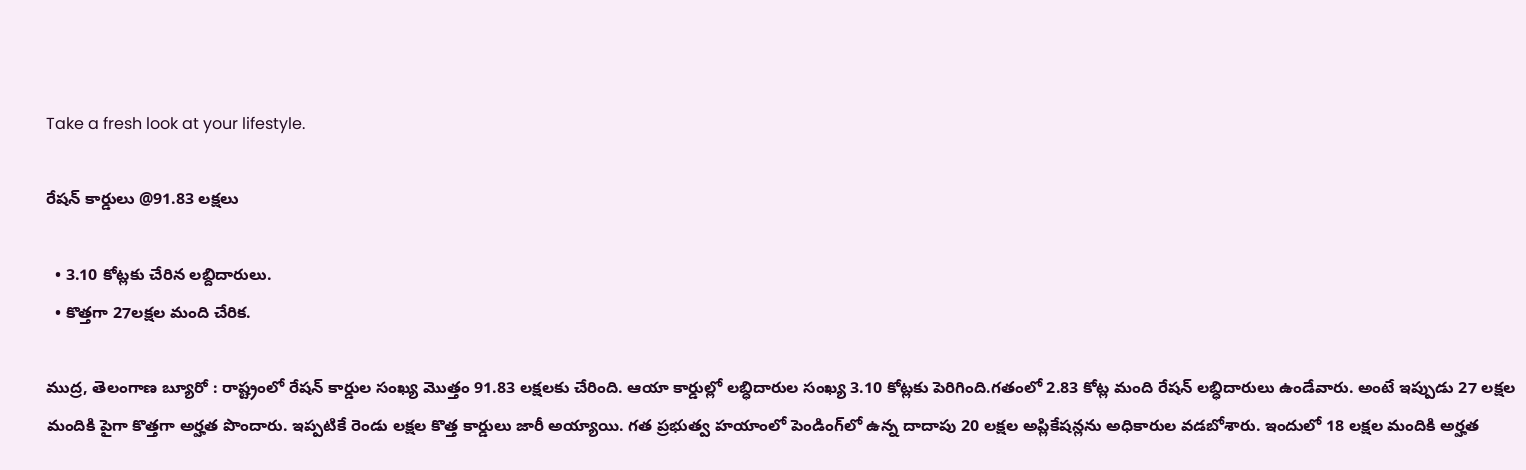Take a fresh look at your lifestyle.

రేషన్ కార్డులు @91.83 లక్షలు

  • 3.10 కోట్లకు చేరిన లబ్దిదారులు.
  • కొత్తగా 27లక్షల మంది చేరిక.

ముద్ర, తెలంగాణ బ్యూరో : రాష్ట్రంలో రేషన్ కార్డుల సంఖ్య మొత్తం 91.83 లక్షలకు చేరింది. ఆయా కార్డుల్లో లబ్ధిదారుల సంఖ్య 3.10 కోట్లకు పెరిగింది.గతంలో 2.83 కోట్ల మంది రేషన్ లబ్ధిదారులు ఉండేవారు. అంటే ఇప్పుడు 27 లక్షల మందికి పైగా కొత్తగా అర్హత పొందారు. ఇప్పటికే రెండు లక్షల కొత్త కార్డులు జారీ అయ్యాయి. గత ప్రభుత్వ హయాంలో పెండింగ్‌లో ఉన్న దాదాపు 20 లక్షల అప్లికేషన్లను అధికారుల వడబోశారు. ఇందులో 18 లక్షల మందికి అర్హత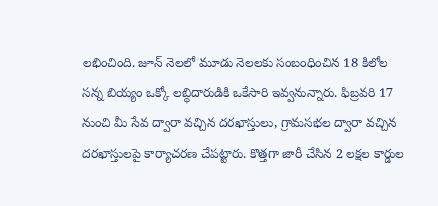లభించింది. జూన్ నెలలో మూడు నెలలకు సంబంధించిన 18 కిలోల సన్న బియ్యం ఒక్కో లబ్ధిదారుడికి ఒకేసారి ఇవ్వనున్నారు. ఫిబ్రవరి 17 నుంచి మీ సేవ ద్వారా వచ్చిన దరఖాస్తులు, గ్రామసభల ద్వారా వచ్చిన దరఖాస్తులపై కార్యాచరణ చేపట్టారు. కొత్తగా జారీ చేసిన 2 లక్షల కార్డుల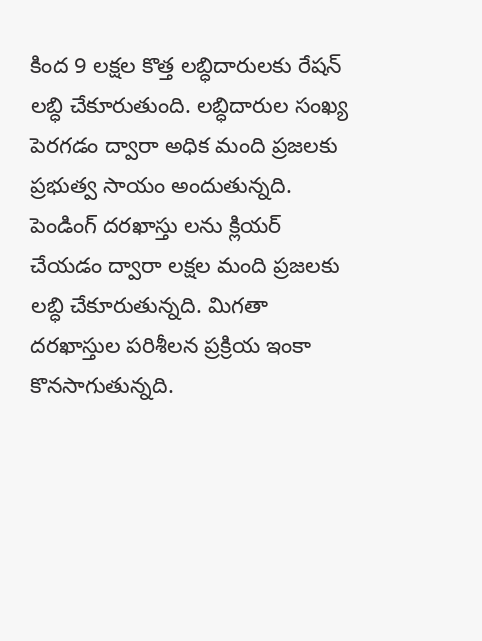కింద 9 లక్షల కొత్త లబ్ధిదారులకు రేషన్ లబ్ధి చేకూరుతుంది. లబ్ధిదారుల సంఖ్య పెరగడం ద్వారా అధిక మంది ప్రజలకు ప్రభుత్వ సాయం అందుతున్నది. పెండింగ్ దరఖాస్తు లను క్లియర్ చేయడం ద్వారా లక్షల మంది ప్రజలకు లబ్ధి చేకూరుతున్నది. మిగతా దరఖాస్తుల పరిశీలన ప్రక్రియ ఇంకా కొనసాగుతున్నది.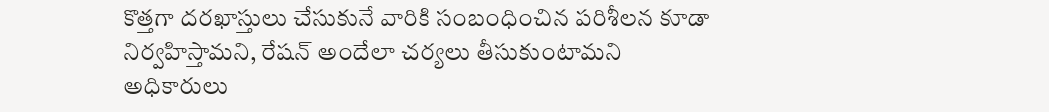కొత్తగా దరఖాస్తులు చేసుకునే వారికి సంబంధించిన పరిశీలన కూడా నిర్వహిస్తామని, రేషన్ అందేలా చర్యలు తీసుకుంటామని అధికారులు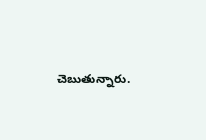చెబుతున్నారు.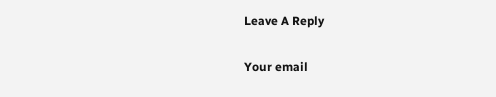Leave A Reply

Your email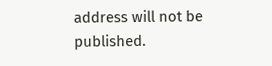address will not be published.